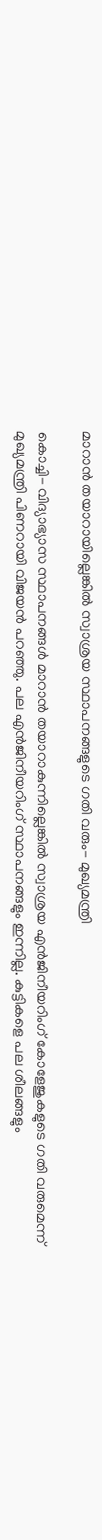മാറാന്‍ തയാറായില്ലെങ്കില്‍ സ്വാശ്രയ സ്ഥാപനങ്ങളുടെ ഗതി വരും- മുഖ്യമന്ത്രി

കൊച്ചി- വിദ്യാഭ്യാസ സ്ഥാപനങ്ങള്‍ മാറാന്‍ തയാറാകുന്നില്ലെങ്കില്‍ സ്വാശ്രയ എന്‍ജിനീയറിംഗ് കോളേജുകളുടെ ഗതി വരുമെന്ന് മുഖ്യമന്ത്രി പിണറായി വിജയന്‍ പറഞ്ഞു. പല എന്‍ജിനീയറിംഗ് സ്ഥാപനങ്ങളും ഇന്നില്ല. കുട്ടികളെ പല ശീലങ്ങളും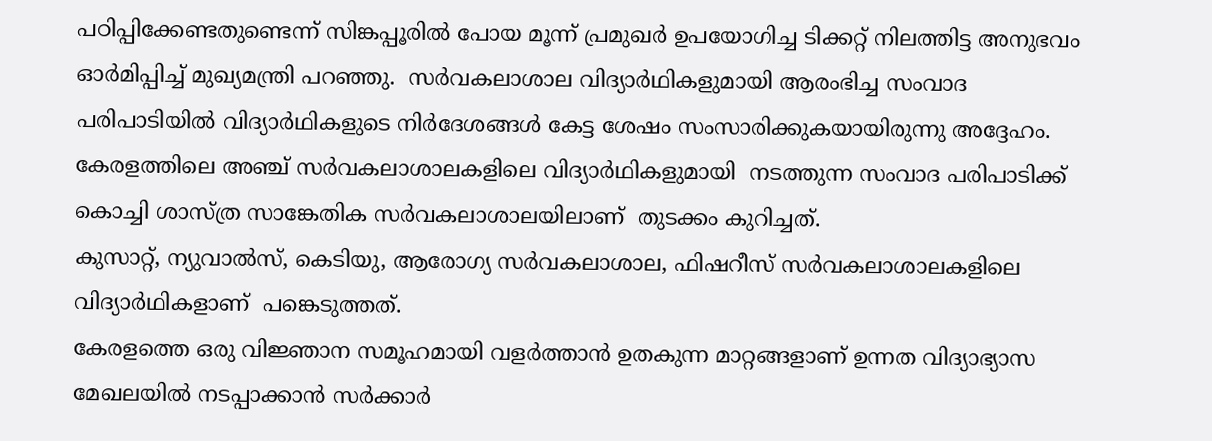പഠിപ്പിക്കേണ്ടതുണ്ടെന്ന് സിങ്കപ്പൂരില്‍ പോയ മൂന്ന് പ്രമുഖര്‍ ഉപയോഗിച്ച ടിക്കറ്റ് നിലത്തിട്ട അനുഭവം ഓര്‍മിപ്പിച്ച് മുഖ്യമന്ത്രി പറഞ്ഞു.  സര്‍വകലാശാല വിദ്യാര്‍ഥികളുമായി ആരംഭിച്ച സംവാദ പരിപാടിയില്‍ വിദ്യാര്‍ഥികളുടെ നിര്‍ദേശങ്ങള്‍ കേട്ട ശേഷം സംസാരിക്കുകയായിരുന്നു അദ്ദേഹം.
കേരളത്തിലെ അഞ്ച് സര്‍വകലാശാലകളിലെ വിദ്യാര്‍ഥികളുമായി  നടത്തുന്ന സംവാദ പരിപാടിക്ക് കൊച്ചി ശാസ്ത്ര സാങ്കേതിക സര്‍വകലാശാലയിലാണ്  തുടക്കം കുറിച്ചത്.
കുസാറ്റ്, ന്യുവാല്‍സ്, കെടിയു, ആരോഗ്യ സര്‍വകലാശാല, ഫിഷറീസ് സര്‍വകലാശാലകളിലെ വിദ്യാര്‍ഥികളാണ്  പങ്കെടുത്തത്.
കേരളത്തെ ഒരു വിജ്ഞാന സമൂഹമായി വളര്‍ത്താന്‍ ഉതകുന്ന മാറ്റങ്ങളാണ് ഉന്നത വിദ്യാഭ്യാസ മേഖലയില്‍ നടപ്പാക്കാന്‍ സര്‍ക്കാര്‍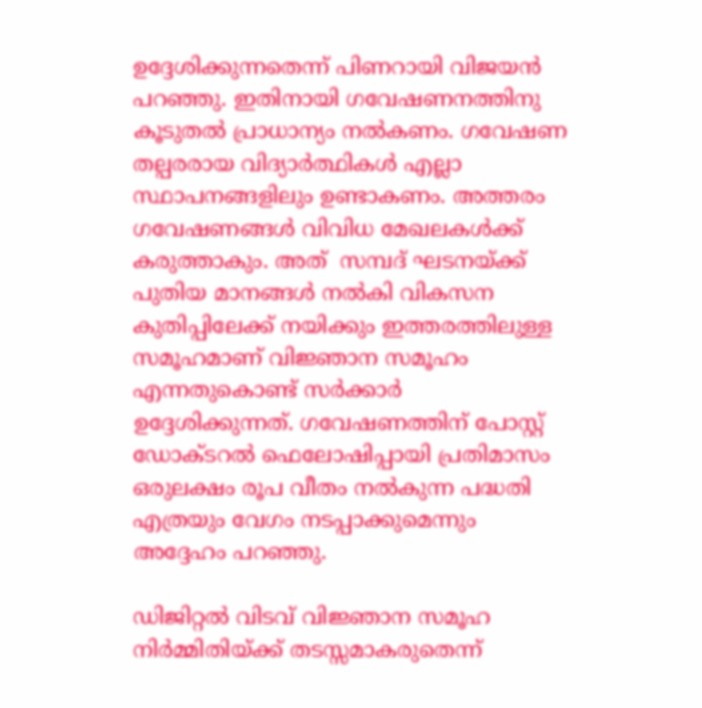ഉദ്ദേശിക്കുന്നതെന്ന് പിണറായി വിജയന്‍ പറഞ്ഞു. ഇതിനായി ഗവേഷണനത്തിനു കൂടുതല്‍ പ്രാധാന്യം നല്‍കണം. ഗവേഷണ തല്പരരായ വിദ്യാര്‍ത്ഥികള്‍ എല്ലാ സ്ഥാപനങ്ങളിലും ഉണ്ടാകണം. അത്തരം ഗവേഷണങ്ങള്‍ വിവിധ മേഖലകള്‍ക്ക് കരുത്താകും. അത്  സമ്പദ് ഘടനയ്ക്ക് പുതിയ മാനങ്ങള്‍ നല്‍കി വികസന കുതിപ്പിലേക്ക് നയിക്കും ഇത്തരത്തിലുള്ള സമൂഹമാണ് വിജ്ഞാന സമൂഹം എന്നതുകൊണ്ട് സര്‍ക്കാര്‍ ഉദ്ദേശിക്കുന്നത്. ഗവേഷണത്തിന് പോസ്റ്റ് ഡോക്ടറല്‍ ഫെലോഷിപ്പായി പ്രതിമാസം ഒരുലക്ഷം രൂപ വീതം നല്‍കുന്ന പദ്ധതി എത്രയും വേഗം നടപ്പാക്കുമെന്നും അദ്ദേഹം പറഞ്ഞു.

ഡിജിറ്റല്‍ വിടവ് വിജ്ഞാന സമൂഹ നിര്‍മ്മിതിയ്ക്ക് തടസ്സമാകരുതെന്ന്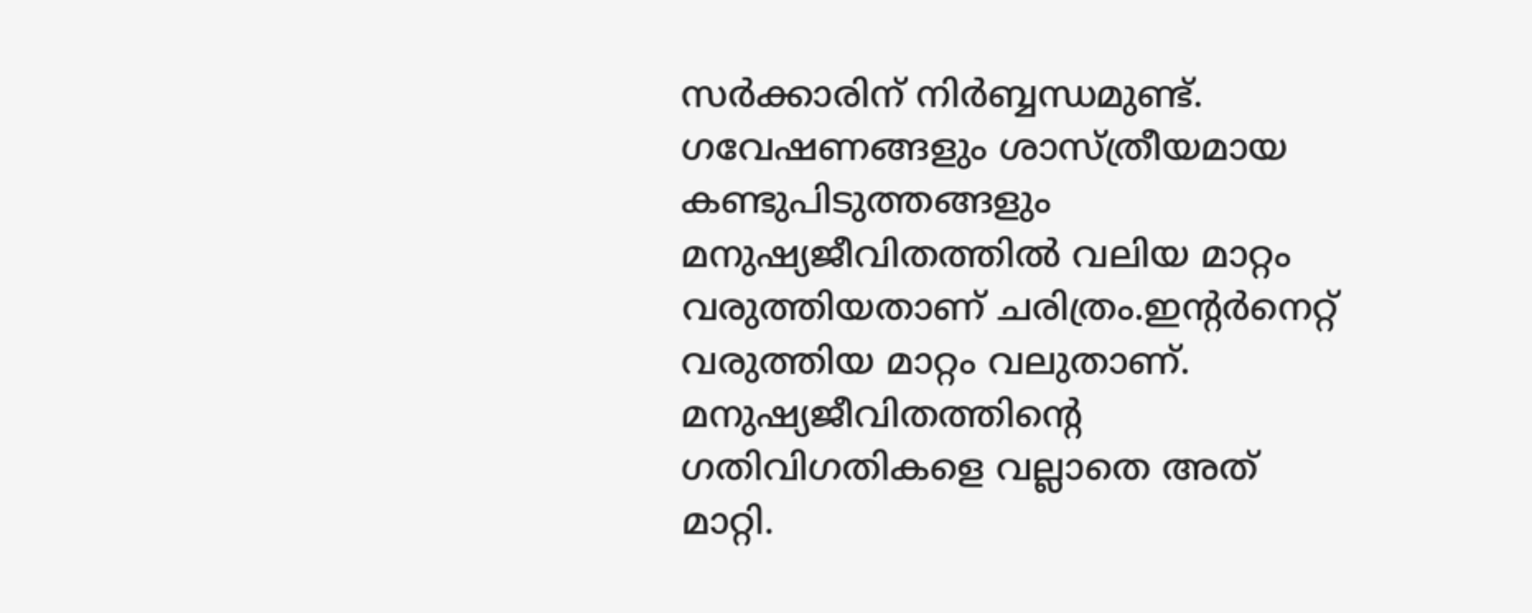സര്‍ക്കാരിന് നിര്‍ബ്ബന്ധമുണ്ട്. ഗവേഷണങ്ങളും ശാസ്ത്രീയമായ കണ്ടുപിടുത്തങ്ങളും മനുഷ്യജീവിതത്തില്‍ വലിയ മാറ്റം വരുത്തിയതാണ് ചരിത്രം.ഇന്റര്‍നെറ്റ് വരുത്തിയ മാറ്റം വലുതാണ്. മനുഷ്യജീവിതത്തിന്റെ ഗതിവിഗതികളെ വല്ലാതെ അത്  മാറ്റി.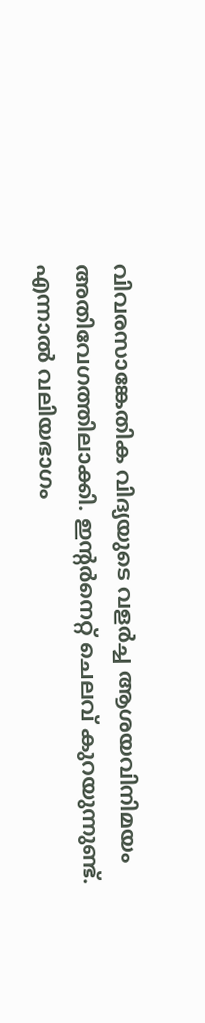വിവരസാങ്കേതിക വിദ്യയുടെ വളര്‍ച്ച ആശയവിനിമയം അതിവേഗത്തിലാക്കി. ഇന്റര്‍നെറ്റ് ചെലവ് കുറയുന്നുണ്ട്. എന്നാല്‍ വലിയഭാഗം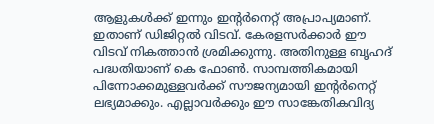ആളുകള്‍ക്ക് ഇന്നും ഇന്റര്‍നെറ്റ് അപ്രാപ്യമാണ്. ഇതാണ് ഡിജിറ്റല്‍ വിടവ്. കേരളസര്‍ക്കാര്‍ ഈ വിടവ് നികത്താന്‍ ശ്രമിക്കുന്നു. അതിനുള്ള ബൃഹദ് പദ്ധതിയാണ് കെ ഫോണ്‍. സാമ്പത്തികമായി പിന്നോക്കമുള്ളവര്‍ക്ക് സൗജന്യമായി ഇന്റര്‍നെറ്റ് ലഭ്യമാക്കും. എല്ലാവര്‍ക്കും ഈ സാങ്കേതികവിദ്യ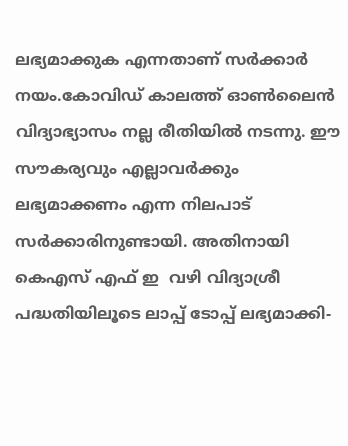ലഭ്യമാക്കുക എന്നതാണ് സര്‍ക്കാര്‍ നയം.കോവിഡ് കാലത്ത് ഓണ്‍ലൈന്‍ വിദ്യാഭ്യാസം നല്ല രീതിയില്‍ നടന്നു. ഈ സൗകര്യവും എല്ലാവര്‍ക്കും ലഭ്യമാക്കണം എന്ന നിലപാട് സര്‍ക്കാരിനുണ്ടായി. അതിനായി കെഎസ് എഫ് ഇ  വഴി വിദ്യാശ്രീ പദ്ധതിയിലൂടെ ലാപ്പ് ടോപ്പ് ലഭ്യമാക്കി-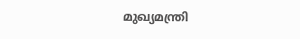മുഖ്യമന്ത്രി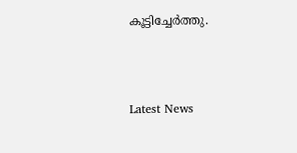കൂട്ടിച്ചേര്‍ത്തു.



Latest News